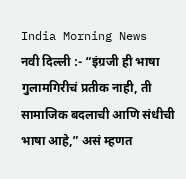India Morning News
नवी दिल्ली :- “इंग्रजी ही भाषा गुलामगिरीचं प्रतीक नाही, ती सामाजिक बदलाची आणि संधीची भाषा आहे,” असं म्हणत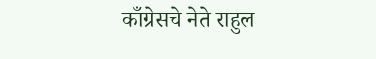काँग्रेसचे नेते राहुल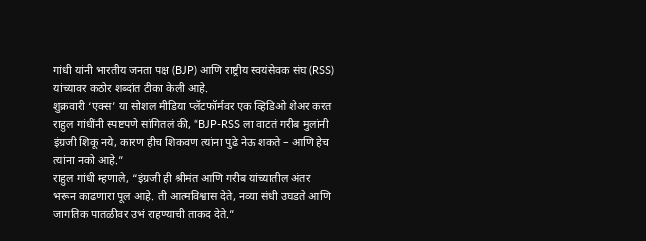गांधी यांनी भारतीय जनता पक्ष (BJP) आणि राष्ट्रीय स्वयंसेवक संघ (RSS) यांच्यावर कठोर शब्दांत टीका केली आहे.
शुक्रवारी ‘एक्स’ या सोशल मीडिया प्लॅटफॉर्मवर एक व्हिडिओ शेअर करत राहुल गांधींनी स्पष्टपणे सांगितलं की, “BJP-RSS ला वाटतं गरीब मुलांनी इंग्रजी शिकू नये, कारण हीच शिकवण त्यांना पुढे नेऊ शकते – आणि हेच त्यांना नको आहे.”
राहुल गांधी म्हणाले, “इंग्रजी ही श्रीमंत आणि गरीब यांच्यातील अंतर भरून काढणारा पूल आहे. ती आत्मविश्वास देते, नव्या संधी उघडते आणि जागतिक पातळीवर उभं राहण्याची ताकद देते.”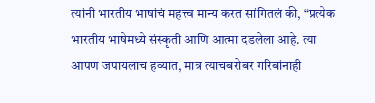त्यांनी भारतीय भाषांचं महत्त्व मान्य करत सांगितलं की, “प्रत्येक भारतीय भाषेमध्ये संस्कृती आणि आत्मा दडलेला आहे. त्या आपण जपायलाच हव्यात, मात्र त्याचबरोबर गरिबांनाही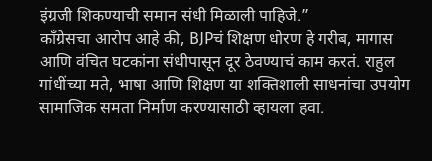इंग्रजी शिकण्याची समान संधी मिळाली पाहिजे.”
काँग्रेसचा आरोप आहे की, BJPचं शिक्षण धोरण हे गरीब, मागास आणि वंचित घटकांना संधीपासून दूर ठेवण्याचं काम करतं. राहुल गांधींच्या मते, भाषा आणि शिक्षण या शक्तिशाली साधनांचा उपयोग सामाजिक समता निर्माण करण्यासाठी व्हायला हवा.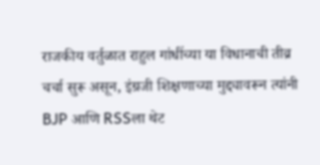राजकीय वर्तुळात राहुल गांधींच्या या विधानाची तीव्र चर्चा सुरू असून, इंग्रजी शिक्षणाच्या मुद्द्यावरून त्यांनी BJP आणि RSSला थेट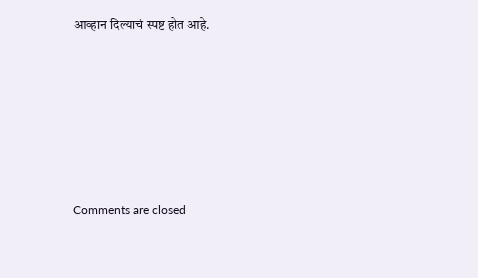आव्हान दिल्याचं स्पष्ट होत आहे.








Comments are closed